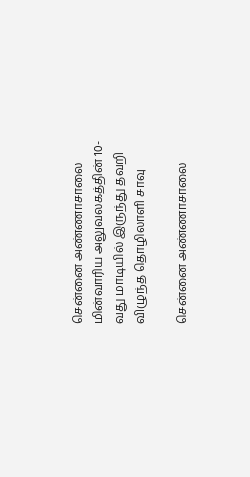சென்னை அண்ணாசாலை மின்வாரிய அலுவலகத்தின் 10-வது மாடியில் இருந்து தவறி விழுந்த தொழிலாளி சாவு

சென்னை அண்ணாசாலை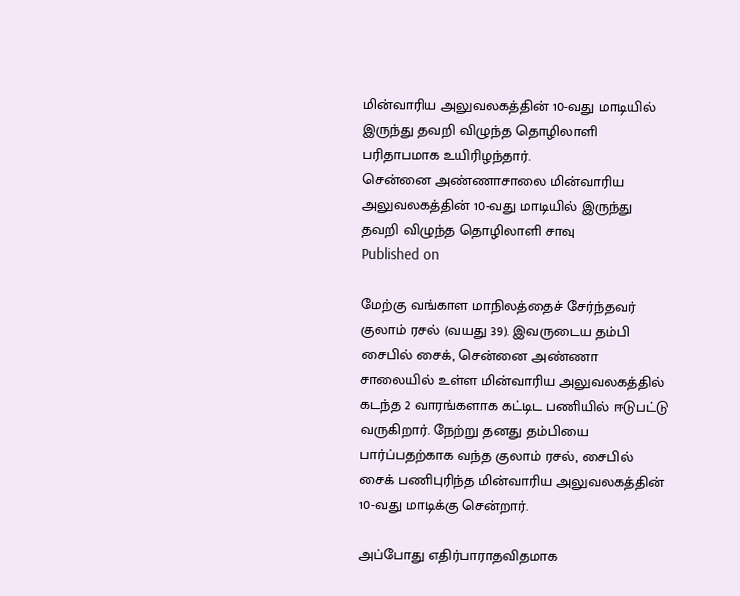மின்வாரிய அலுவலகத்தின் 10-வது மாடியில் இருந்து தவறி விழுந்த தொழிலாளி பரிதாபமாக உயிரிழந்தார்.
சென்னை அண்ணாசாலை மின்வாரிய அலுவலகத்தின் 10-வது மாடியில் இருந்து தவறி விழுந்த தொழிலாளி சாவு
Published on

மேற்கு வங்காள மாநிலத்தைச் சேர்ந்தவர் குலாம் ரசல் (வயது 39). இவருடைய தம்பி சைபில் சைக், சென்னை அண்ணா சாலையில் உள்ள மின்வாரிய அலுவலகத்தில் கடந்த 2 வாரங்களாக கட்டிட பணியில் ஈடுபட்டு வருகிறார். நேற்று தனது தம்பியை பார்ப்பதற்காக வந்த குலாம் ரசல், சைபில் சைக் பணிபுரிந்த மின்வாரிய அலுவலகத்தின் 10-வது மாடிக்கு சென்றார்.

அப்போது எதிர்பாராதவிதமாக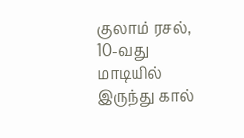குலாம் ரசல், 10-வது மாடியில் இருந்து கால்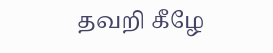தவறி கீழே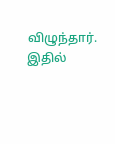விழுந்தார். இதில்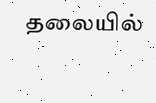தலையில்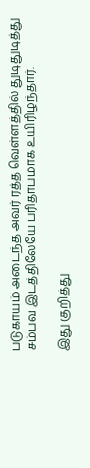படுகாயம் அடைந்த அவர் ரத்த வெள்ளத்தில் துடிதுடித்து சம்பவ இடத்திலேயே பரிதாபமாக உயிரிழந்தார்.

இது குறித்து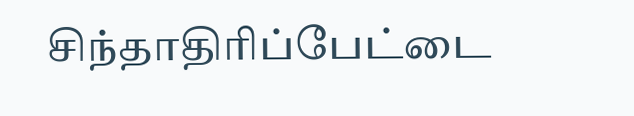சிந்தாதிரிப்பேட்டை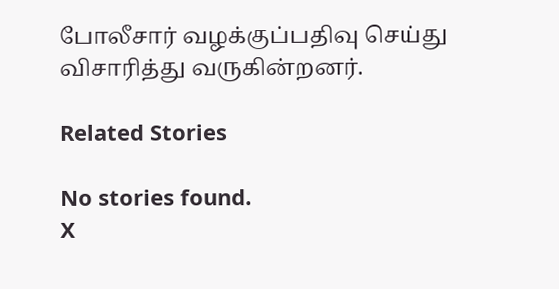போலீசார் வழக்குப்பதிவு செய்து விசாரித்து வருகின்றனர்.

Related Stories

No stories found.
X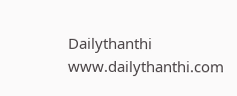Dailythanthi
www.dailythanthi.com